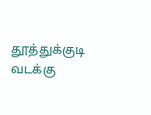தூத்துக்குடி வடக்கு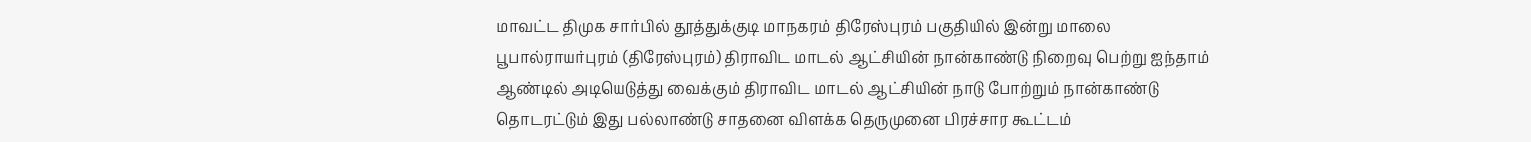மாவட்ட திமுக சார்பில் தூத்துக்குடி மாநகரம் திரேஸ்புரம் பகுதியில் இன்று மாலை பூபால்ராயர்புரம் (திரேஸ்புரம்) திராவிட மாடல் ஆட்சியின் நான்காண்டு நிறைவு பெற்று ஐந்தாம் ஆண்டில் அடியெடுத்து வைக்கும் திராவிட மாடல் ஆட்சியின் நாடு போற்றும் நான்காண்டு தொடரட்டும் இது பல்லாண்டு சாதனை விளக்க தெருமுனை பிரச்சார கூட்டம்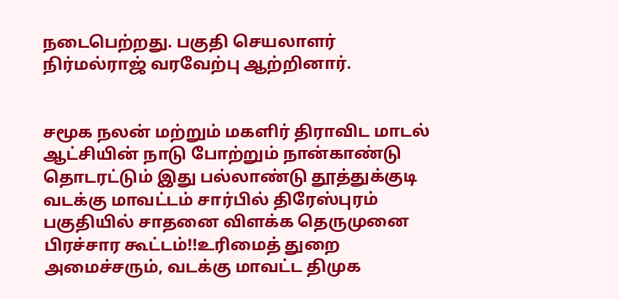நடைபெற்றது. பகுதி செயலாளர் நிர்மல்ராஜ் வரவேற்பு ஆற்றினார்.


சமூக நலன் மற்றும் மகளிர் திராவிட மாடல் ஆட்சியின் நாடு போற்றும் நான்காண்டு தொடரட்டும் இது பல்லாண்டு தூத்துக்குடி வடக்கு மாவட்டம் சார்பில் திரேஸ்புரம் பகுதியில் சாதனை விளக்க தெருமுனை பிரச்சார கூட்டம்!!உரிமைத் துறை அமைச்சரும், வடக்கு மாவட்ட திமுக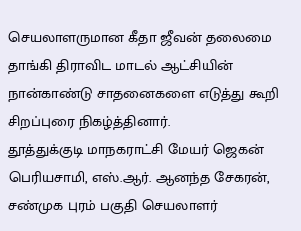செயலாளருமான கீதா ஜீவன் தலைமை தாங்கி திராவிட மாடல் ஆட்சியின் நான்காண்டு சாதனைகளை எடுத்து கூறி சிறப்புரை நிகழ்த்தினார்.
தூத்துக்குடி மாநகராட்சி மேயர் ஜெகன் பெரியசாமி, எஸ்.ஆர். ஆனந்த சேகரன், சண்முக புரம் பகுதி செயலாளர்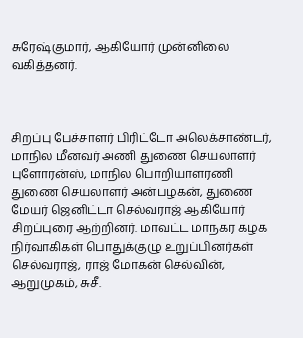சுரேஷ்குமார், ஆகியோர் முன்னிலை வகித்தனர்.



சிறப்பு பேச்சாளர் பிரிட்டோ அலெக்சாண்டர், மாநில மீனவர் அணி துணை செயலாளர் புளோரன்ஸ், மாநில பொறியாளரணி துணை செயலாளர் அன்பழகன், துணை மேயர் ஜெனிட்டா செல்வராஜ் ஆகியோர் சிறப்புரை ஆற்றினர். மாவட்ட மாநகர கழக நிர்வாகிகள் பொதுக்குழு உறுப்பினர்கள் செல்வராஜ், ராஜ் மோகன் செல்வின், ஆறுமுகம், சுசீ.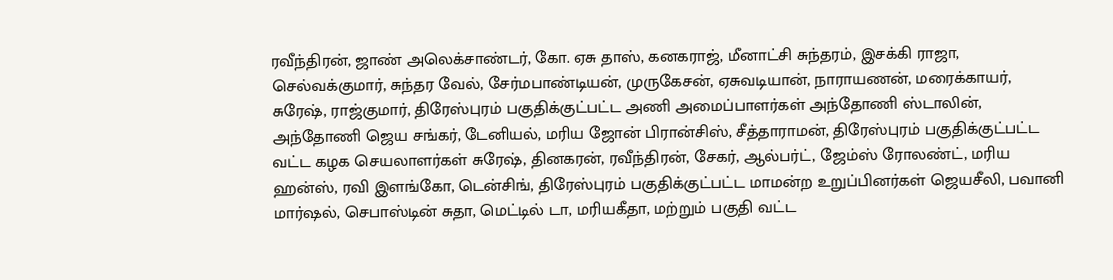ரவீந்திரன், ஜாண் அலெக்சாண்டர், கோ. ஏசு தாஸ், கனகராஜ், மீனாட்சி சுந்தரம், இசக்கி ராஜா, செல்வக்குமார், சுந்தர வேல், சேர்மபாண்டியன், முருகேசன், ஏசுவடியான், நாராயணன், மரைக்காயர், சுரேஷ், ராஜ்குமார், திரேஸ்புரம் பகுதிக்குட்பட்ட அணி அமைப்பாளர்கள் அந்தோணி ஸ்டாலின், அந்தோணி ஜெய சங்கர், டேனியல், மரிய ஜோன் பிரான்சிஸ், சீத்தாராமன், திரேஸ்புரம் பகுதிக்குட்பட்ட வட்ட கழக செயலாளர்கள் சுரேஷ், தினகரன், ரவீந்திரன், சேகர், ஆல்பர்ட், ஜேம்ஸ் ரோலண்ட், மரிய ஹன்ஸ், ரவி இளங்கோ, டென்சிங், திரேஸ்புரம் பகுதிக்குட்பட்ட மாமன்ற உறுப்பினர்கள் ஜெயசீலி, பவானி மார்ஷல், செபாஸ்டின் சுதா, மெட்டில் டா, மரியகீதா, மற்றும் பகுதி வட்ட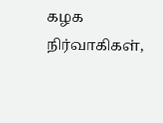கழக நிர்வாகிகள்,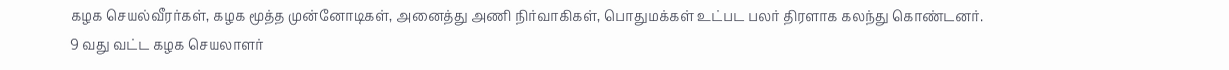கழக செயல்வீரர்கள், கழக மூத்த முன்னோடிகள், அனைத்து அணி நிர்வாகிகள், பொதுமக்கள் உட்பட பலர் திரளாக கலந்து கொண்டனர்.
9 வது வட்ட கழக செயலாளர்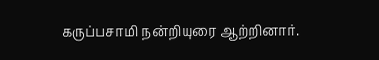கருப்பசாமி நன்றியுரை ஆற்றினார்.